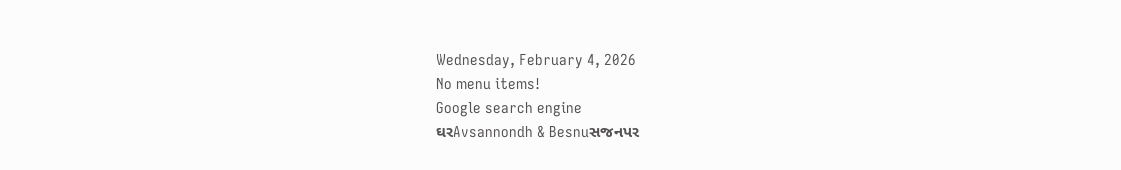Wednesday, February 4, 2026
No menu items!
Google search engine
ઘરAvsannondh & Besnuસજનપર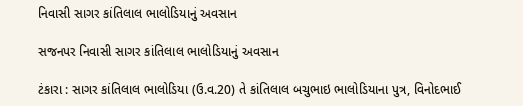નિવાસી સાગર કાંતિલાલ ભાલોડિયાનું અવસાન

સજનપર નિવાસી સાગર કાંતિલાલ ભાલોડિયાનું અવસાન

ટંકારા : સાગર કાંતિલાલ ભાલોડિયા (ઉ.વ.20) તે કાંતિલાલ બચુભાઇ ભાલોડિયાના પુત્ર, વિનોદભાઈ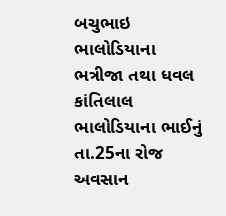બચુભાઇ ભાલોડિયાના ભત્રીજા તથા ધવલ કાંતિલાલ ભાલોડિયાના ભાઈનું તા.25ના રોજ અવસાન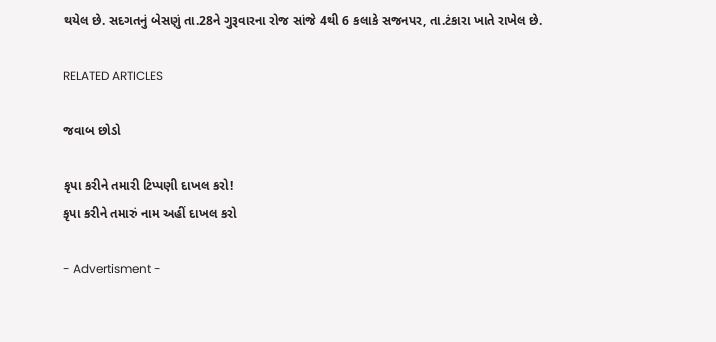થયેલ છે. સદગતનું બેસણું તા.28ને ગુરૂવારના રોજ સાંજે 4થી 6 કલાકે સજનપર, તા.ટંકારા ખાતે રાખેલ છે.

RELATED ARTICLES

જવાબ છોડો

કૃપા કરીને તમારી ટિપ્પણી દાખલ કરો!
કૃપા કરીને તમારું નામ અહીં દાખલ કરો

- Advertisment -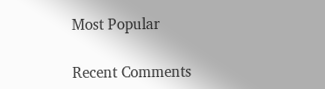Most Popular

Recent Comments